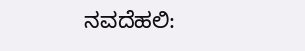ನವದೆಹಲಿ: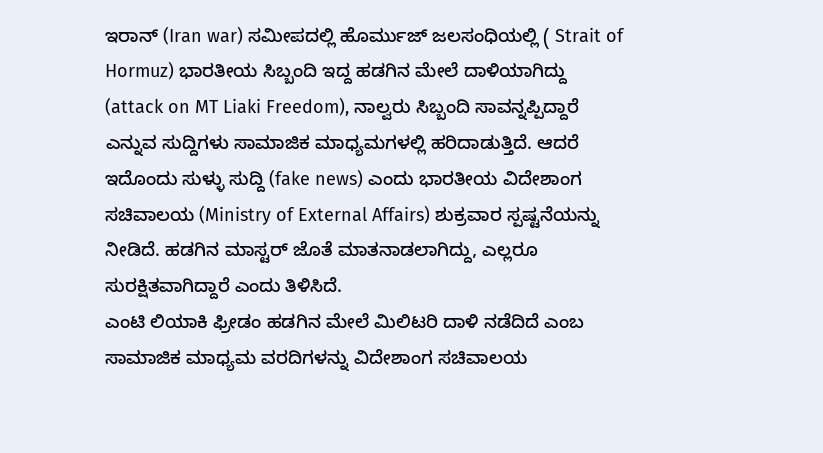ಇರಾನ್ (Iran war) ಸಮೀಪದಲ್ಲಿ ಹೊರ್ಮುಜ್ ಜಲಸಂಧಿಯಲ್ಲಿ ( Strait of Hormuz) ಭಾರತೀಯ ಸಿಬ್ಬಂದಿ ಇದ್ದ ಹಡಗಿನ ಮೇಲೆ ದಾಳಿಯಾಗಿದ್ದು (attack on MT Liaki Freedom), ನಾಲ್ವರು ಸಿಬ್ಬಂದಿ ಸಾವನ್ನಪ್ಪಿದ್ದಾರೆ ಎನ್ನುವ ಸುದ್ದಿಗಳು ಸಾಮಾಜಿಕ ಮಾಧ್ಯಮಗಳಲ್ಲಿ ಹರಿದಾಡುತ್ತಿದೆ. ಆದರೆ ಇದೊಂದು ಸುಳ್ಳು ಸುದ್ದಿ (fake news) ಎಂದು ಭಾರತೀಯ ವಿದೇಶಾಂಗ ಸಚಿವಾಲಯ (Ministry of External Affairs) ಶುಕ್ರವಾರ ಸ್ಪಷ್ಟನೆಯನ್ನು ನೀಡಿದೆ. ಹಡಗಿನ ಮಾಸ್ಟರ್ ಜೊತೆ ಮಾತನಾಡಲಾಗಿದ್ದು, ಎಲ್ಲರೂ ಸುರಕ್ಷಿತವಾಗಿದ್ದಾರೆ ಎಂದು ತಿಳಿಸಿದೆ.
ಎಂಟಿ ಲಿಯಾಕಿ ಫ್ರೀಡಂ ಹಡಗಿನ ಮೇಲೆ ಮಿಲಿಟರಿ ದಾಳಿ ನಡೆದಿದೆ ಎಂಬ ಸಾಮಾಜಿಕ ಮಾಧ್ಯಮ ವರದಿಗಳನ್ನು ವಿದೇಶಾಂಗ ಸಚಿವಾಲಯ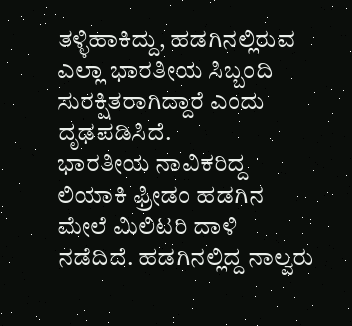ತಳ್ಳಿಹಾಕಿದ್ದು, ಹಡಗಿನಲ್ಲಿರುವ ಎಲ್ಲಾ ಭಾರತೀಯ ಸಿಬ್ಬಂದಿ ಸುರಕ್ಷಿತರಾಗಿದ್ದಾರೆ ಎಂದು ದೃಢಪಡಿಸಿದೆ.
ಭಾರತೀಯ ನಾವಿಕರಿದ್ದ ಲಿಯಾಕಿ ಫ್ರೀಡಂ ಹಡಗಿನ ಮೇಲೆ ಮಿಲಿಟರಿ ದಾಳಿ ನಡೆದಿದೆ. ಹಡಗಿನಲ್ಲಿದ್ದ ನಾಲ್ವರು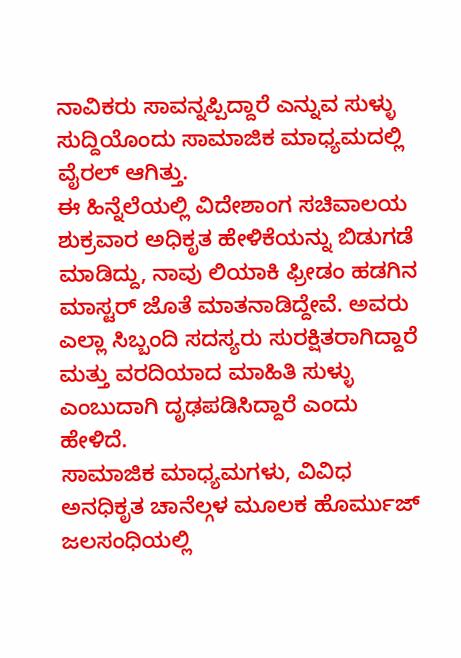ನಾವಿಕರು ಸಾವನ್ನಪ್ಪಿದ್ದಾರೆ ಎನ್ನುವ ಸುಳ್ಳು ಸುದ್ದಿಯೊಂದು ಸಾಮಾಜಿಕ ಮಾಧ್ಯಮದಲ್ಲಿ ವೈರಲ್ ಆಗಿತ್ತು.
ಈ ಹಿನ್ನೆಲೆಯಲ್ಲಿ ವಿದೇಶಾಂಗ ಸಚಿವಾಲಯ ಶುಕ್ರವಾರ ಅಧಿಕೃತ ಹೇಳಿಕೆಯನ್ನು ಬಿಡುಗಡೆ ಮಾಡಿದ್ದು, ನಾವು ಲಿಯಾಕಿ ಫ್ರೀಡಂ ಹಡಗಿನ ಮಾಸ್ಟರ್ ಜೊತೆ ಮಾತನಾಡಿದ್ದೇವೆ. ಅವರು ಎಲ್ಲಾ ಸಿಬ್ಬಂದಿ ಸದಸ್ಯರು ಸುರಕ್ಷಿತರಾಗಿದ್ದಾರೆ ಮತ್ತು ವರದಿಯಾದ ಮಾಹಿತಿ ಸುಳ್ಳು ಎಂಬುದಾಗಿ ದೃಢಪಡಿಸಿದ್ದಾರೆ ಎಂದು ಹೇಳಿದೆ.
ಸಾಮಾಜಿಕ ಮಾಧ್ಯಮಗಳು, ವಿವಿಧ ಅನಧಿಕೃತ ಚಾನೆಲ್ಗಳ ಮೂಲಕ ಹೊರ್ಮುಜ್ ಜಲಸಂಧಿಯಲ್ಲಿ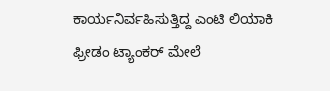ಕಾರ್ಯನಿರ್ವಹಿಸುತ್ತಿದ್ದ ಎಂಟಿ ಲಿಯಾಕಿ ಫ್ರೀಡಂ ಟ್ಯಾಂಕರ್ ಮೇಲೆ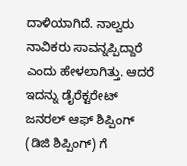ದಾಳಿಯಾಗಿದೆ. ನಾಲ್ವರು ನಾವಿಕರು ಸಾವನ್ನಪ್ಪಿದ್ದಾರೆ ಎಂದು ಹೇಳಲಾಗಿತ್ತು. ಆದರೆ ಇದನ್ನು ಡೈರೆಕ್ಟರೇಟ್ ಜನರಲ್ ಆಫ್ ಶಿಪ್ಪಿಂಗ್ (ಡಿಜಿ ಶಿಪ್ಪಿಂಗ್) ಗೆ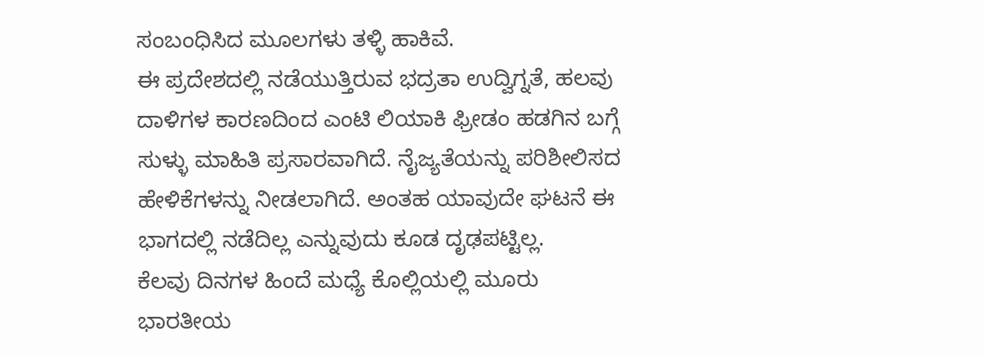ಸಂಬಂಧಿಸಿದ ಮೂಲಗಳು ತಳ್ಳಿ ಹಾಕಿವೆ.
ಈ ಪ್ರದೇಶದಲ್ಲಿ ನಡೆಯುತ್ತಿರುವ ಭದ್ರತಾ ಉದ್ವಿಗ್ನತೆ, ಹಲವು ದಾಳಿಗಳ ಕಾರಣದಿಂದ ಎಂಟಿ ಲಿಯಾಕಿ ಫ್ರೀಡಂ ಹಡಗಿನ ಬಗ್ಗೆ ಸುಳ್ಳು ಮಾಹಿತಿ ಪ್ರಸಾರವಾಗಿದೆ. ನೈಜ್ಯತೆಯನ್ನು ಪರಿಶೀಲಿಸದ ಹೇಳಿಕೆಗಳನ್ನು ನೀಡಲಾಗಿದೆ. ಅಂತಹ ಯಾವುದೇ ಘಟನೆ ಈ ಭಾಗದಲ್ಲಿ ನಡೆದಿಲ್ಲ ಎನ್ನುವುದು ಕೂಡ ದೃಢಪಟ್ಟಿಲ್ಲ.
ಕೆಲವು ದಿನಗಳ ಹಿಂದೆ ಮಧ್ಯೆ ಕೊಲ್ಲಿಯಲ್ಲಿ ಮೂರು ಭಾರತೀಯ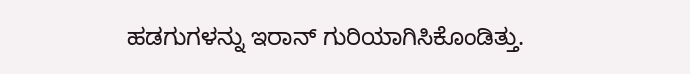ಹಡಗುಗಳನ್ನು ಇರಾನ್ ಗುರಿಯಾಗಿಸಿಕೊಂಡಿತ್ತು.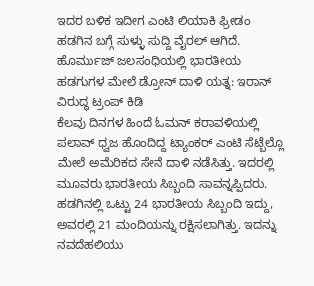ಇದರ ಬಳಿಕ ಇದೀಗ ಎಂಟಿ ಲಿಯಾಕಿ ಫ್ರೀಡಂ ಹಡಗಿನ ಬಗ್ಗೆ ಸುಳ್ಳು ಸುದ್ದಿ ವೈರಲ್ ಆಗಿದೆ.
ಹೊರ್ಮುಜ್ ಜಲಸಂಧಿಯಲ್ಲಿ ಭಾರತೀಯ ಹಡಗುಗಳ ಮೇಲೆ ಡ್ರೋನ್ ದಾಳಿ ಯತ್ನ: ಇರಾನ್ ವಿರುದ್ಧ ಟ್ರಂಪ್ ಕಿಡಿ
ಕೆಲವು ದಿನಗಳ ಹಿಂದೆ ಓಮನ್ ಕರಾವಳಿಯಲ್ಲಿ ಪಲಾವ್ ಧ್ವಜ ಹೊಂದಿದ್ದ ಟ್ಯಾಂಕರ್ ಎಂಟಿ ಸೆಟ್ಬೆಲ್ಲೊ ಮೇಲೆ ಅಮೆರಿಕದ ಸೇನೆ ದಾಳಿ ನಡೆಸಿತ್ತು. ಇದರಲ್ಲಿ ಮೂವರು ಭಾರತೀಯ ಸಿಬ್ಬಂದಿ ಸಾವನ್ನಪ್ಪಿದರು. ಹಡಗಿನಲ್ಲಿ ಒಟ್ಟು 24 ಭಾರತೀಯ ಸಿಬ್ಬಂದಿ ಇದ್ದು, ಅವರಲ್ಲಿ 21 ಮಂದಿಯನ್ನು ರಕ್ಷಿಸಲಾಗಿತ್ತು. ಇದನ್ನು ನವದೆಹಲಿಯು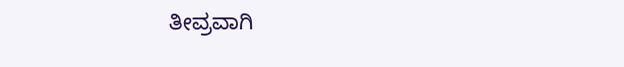ತೀವ್ರವಾಗಿ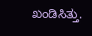ಖಂಡಿಸಿತ್ತು.